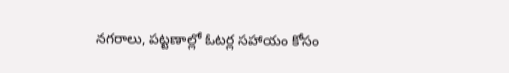నగరాలు, పట్టణాల్లో ఓటర్ల సహాయం కోసం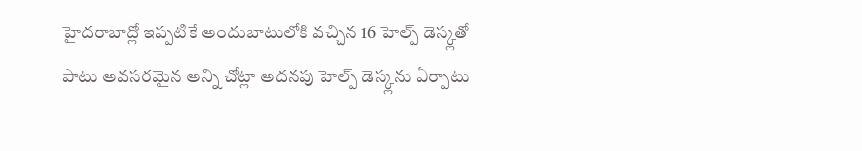హైదరాబాద్లో ఇప్పటికే అందుబాటులోకి వచ్చిన 16 హెల్ప్ డెస్క్లతో పాటు అవసరమైన అన్ని చోట్లా అదనపు హెల్ప్ డెస్క్లను ఏర్పాటు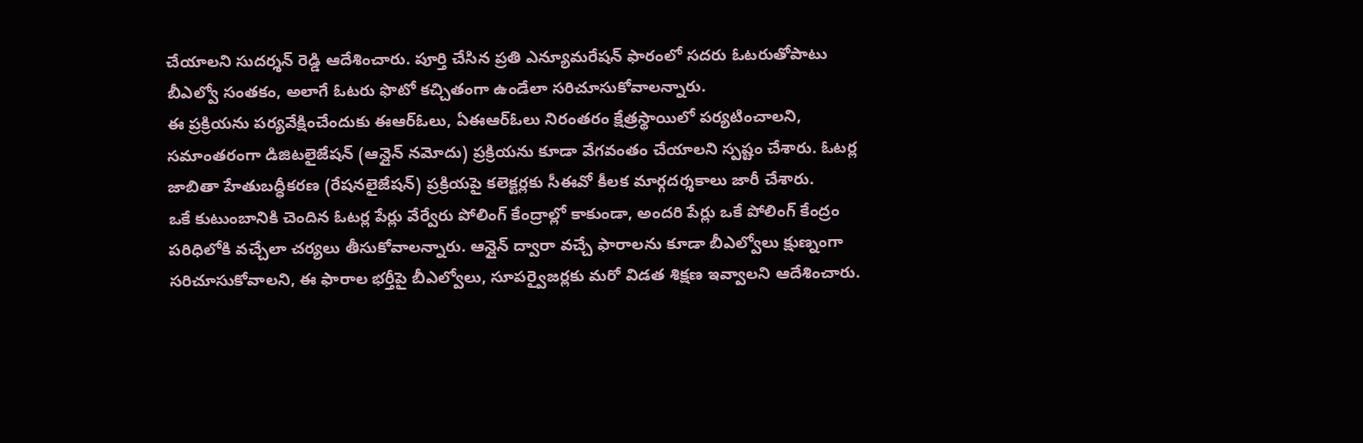చేయాలని సుదర్శన్ రెడ్డి ఆదేశించారు. పూర్తి చేసిన ప్రతి ఎన్యూమరేషన్ ఫారంలో సదరు ఓటరుతోపాటు బీఎల్వో సంతకం, అలాగే ఓటరు ఫొటో కచ్చితంగా ఉండేలా సరిచూసుకోవాలన్నారు.
ఈ ప్రక్రియను పర్యవేక్షించేందుకు ఈఆర్ఓలు, ఏఈఆర్ఓలు నిరంతరం క్షేత్రస్థాయిలో పర్యటించాలని, సమాంతరంగా డిజిటలైజేషన్ (ఆన్లైన్ నమోదు) ప్రక్రియను కూడా వేగవంతం చేయాలని స్పష్టం చేశారు. ఓటర్ల జాబితా హేతుబద్ధీకరణ (రేషనలైజేషన్) ప్రక్రియపై కలెక్టర్లకు సీఈవో కీలక మార్గదర్శకాలు జారీ చేశారు.
ఒకే కుటుంబానికి చెందిన ఓటర్ల పేర్లు వేర్వేరు పోలింగ్ కేంద్రాల్లో కాకుండా, అందరి పేర్లు ఒకే పోలింగ్ కేంద్రం పరిధిలోకి వచ్చేలా చర్యలు తీసుకోవాలన్నారు. ఆన్లైన్ ద్వారా వచ్చే ఫారాలను కూడా బీఎల్వోలు క్షుణ్నంగా సరిచూసుకోవాలని, ఈ ఫారాల భర్తీపై బీఎల్వోలు, సూపర్వైజర్లకు మరో విడత శిక్షణ ఇవ్వాలని ఆదేశించారు.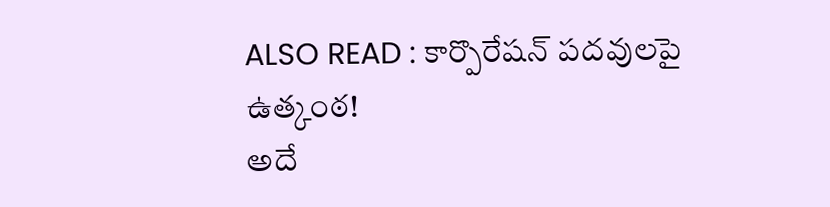ALSO READ : కార్పొరేషన్ పదవులపై ఉత్కంఠ!
అదే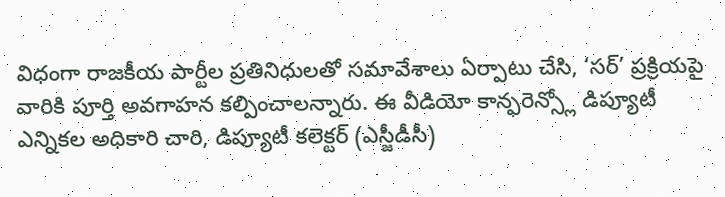విధంగా రాజకీయ పార్టీల ప్రతినిధులతో సమావేశాలు ఏర్పాటు చేసి, ‘సర్’ ప్రక్రియపై వారికి పూర్తి అవగాహన కల్పించాలన్నారు. ఈ వీడియో కాన్ఫరెన్స్లో డిప్యూటీ ఎన్నికల అధికారి చారి, డిప్యూటీ కలెక్టర్ (ఎస్జీడీసీ)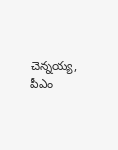చెన్నయ్య, పీఎం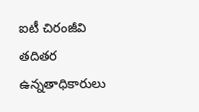ఐటీ చిరంజీవి తదితర ఉన్నతాధికారులు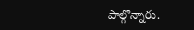పాల్గొన్నారు.